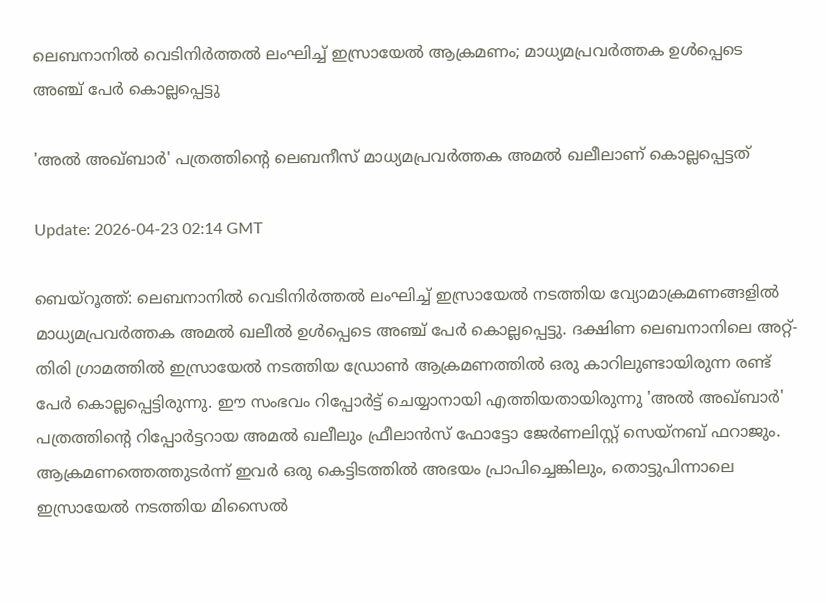ലെബനാനിൽ വെടിനിർത്തൽ ലംഘിച്ച് ഇസ്രായേൽ ആക്രമണം; മാധ്യമപ്രവർത്തക ഉൾപ്പെടെ അഞ്ച് പേർ കൊല്ലപ്പെട്ടു

'അൽ അഖ്ബാർ' പത്രത്തിന്റെ ലെബനീസ് മാധ്യമപ്രവർത്തക അമൽ ഖലീലാണ് കൊല്ലപ്പെട്ടത്

Update: 2026-04-23 02:14 GMT

ബെയ്റൂത്ത്: ലെബനാനിൽ വെടിനിർത്തൽ ലംഘിച്ച് ഇസ്രായേൽ നടത്തിയ വ്യോമാക്രമണങ്ങളിൽ മാധ്യമപ്രവർത്തക അമൽ ഖലീൽ ഉൾപ്പെടെ അഞ്ച് പേർ കൊല്ലപ്പെട്ടു. ദക്ഷിണ ലെബനാനിലെ അറ്റ്-തിരി ഗ്രാമത്തിൽ ഇസ്രായേൽ നടത്തിയ ഡ്രോൺ ആക്രമണത്തിൽ ഒരു കാറിലുണ്ടായിരുന്ന രണ്ട് പേർ കൊല്ലപ്പെട്ടിരുന്നു. ഈ സംഭവം റിപ്പോർട്ട് ചെയ്യാനായി എത്തിയതായിരുന്നു 'അൽ അഖ്ബാർ' പത്രത്തിന്റെ റിപ്പോർട്ടറായ അമൽ ഖലീലും ഫ്രീലാൻസ് ഫോട്ടോ ജേർണലിസ്റ്റ് സെയ്‌നബ് ഫറാജും. ആക്രമണത്തെത്തുടർന്ന് ഇവർ ഒരു കെട്ടിടത്തിൽ അഭയം പ്രാപിച്ചെങ്കിലും, തൊട്ടുപിന്നാലെ ഇസ്രായേൽ നടത്തിയ മിസൈൽ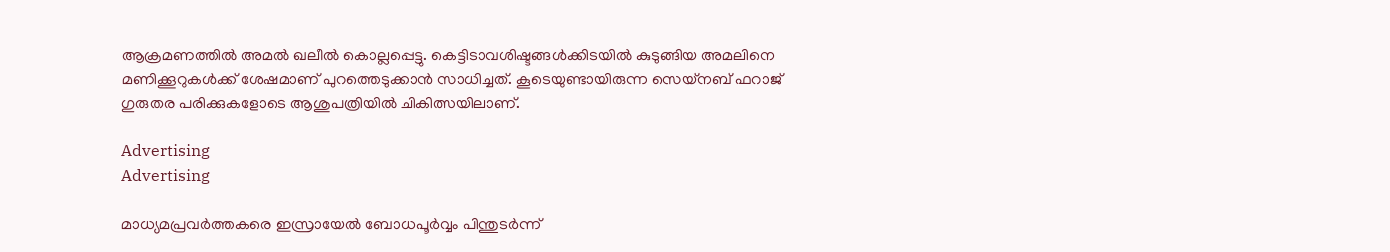ആക്രമണത്തിൽ അമൽ ഖലീൽ കൊല്ലപ്പെട്ടു. കെട്ടിടാവശിഷ്ടങ്ങൾക്കിടയിൽ കുടുങ്ങിയ അമലിനെ മണിക്കൂറുകൾക്ക് ശേഷമാണ് പുറത്തെടുക്കാൻ സാധിച്ചത്. കൂടെയുണ്ടായിരുന്ന സെയ്‌നബ് ഫറാജ് ഗുരുതര പരിക്കുകളോടെ ആശുപത്രിയിൽ ചികിത്സയിലാണ്.

Advertising
Advertising

മാധ്യമപ്രവർത്തകരെ ഇസ്രായേൽ ബോധപൂർവ്വം പിന്തുടർന്ന്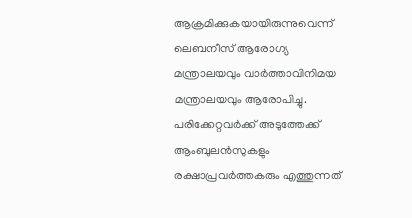ആക്രമിക്കുകയായിരുന്നുവെന്ന് ലെബനീസ് ആരോഗ്യ മന്ത്രാലയവും വാർത്താവിനിമയ മന്ത്രാലയവും ആരോപിച്ചു. പരിക്കേറ്റവർക്ക് അടുത്തേക്ക് ആംബുലൻസുകളും രക്ഷാപ്രവർത്തകരും എത്തുന്നത്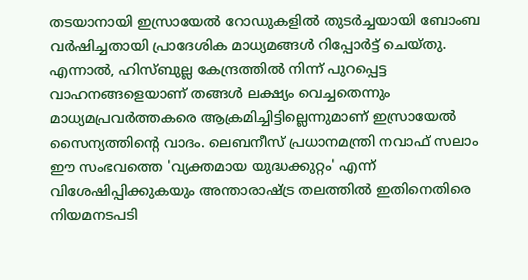തടയാനായി ഇസ്രായേൽ റോഡുകളിൽ തുടർച്ചയായി ബോംബ വർഷിച്ചതായി പ്രാദേശിക മാധ്യമങ്ങൾ റിപ്പോർട്ട് ചെയ്തു. എന്നാൽ, ഹിസ്ബുല്ല കേന്ദ്രത്തിൽ നിന്ന് പുറപ്പെട്ട വാഹനങ്ങളെയാണ് തങ്ങൾ ലക്ഷ്യം വെച്ചതെന്നും മാധ്യമപ്രവർത്തകരെ ആക്രമിച്ചിട്ടില്ലെന്നുമാണ് ഇസ്രായേൽ സൈന്യത്തിന്റെ വാദം. ലെബനീസ് പ്രധാനമന്ത്രി നവാഫ് സലാം ഈ സംഭവത്തെ 'വ്യക്തമായ യുദ്ധക്കുറ്റം' എന്ന് വിശേഷിപ്പിക്കുകയും അന്താരാഷ്ട്ര തലത്തിൽ ഇതിനെതിരെ നിയമനടപടി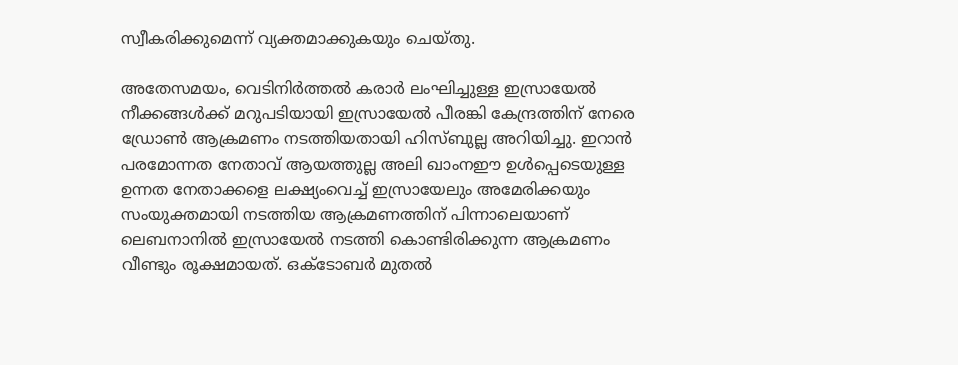സ്വീകരിക്കുമെന്ന് വ്യക്തമാക്കുകയും ചെയ്തു.

അതേസമയം, വെടിനിർത്തൽ കരാർ ലംഘിച്ചുള്ള ഇസ്രായേൽ നീക്കങ്ങൾക്ക് മറുപടിയായി ഇസ്രായേൽ പീരങ്കി കേന്ദ്രത്തിന് നേരെ ഡ്രോൺ ആക്രമണം നടത്തിയതായി ഹിസ്ബുല്ല അറിയിച്ചു. ഇറാൻ പരമോന്നത നേതാവ് ആയത്തുല്ല അലി ഖാംനഈ ഉൾപ്പെടെയുള്ള ഉന്നത നേതാക്കളെ ലക്ഷ്യംവെച്ച് ഇസ്രായേലും അമേരിക്കയും സംയുക്തമായി നടത്തിയ ആക്രമണത്തിന് പിന്നാലെയാണ് ലെബനാനിൽ ഇസ്രായേൽ നടത്തി കൊണ്ടിരിക്കുന്ന ആക്രമണം വീണ്ടും രൂക്ഷമായത്. ഒക്ടോബർ മുതൽ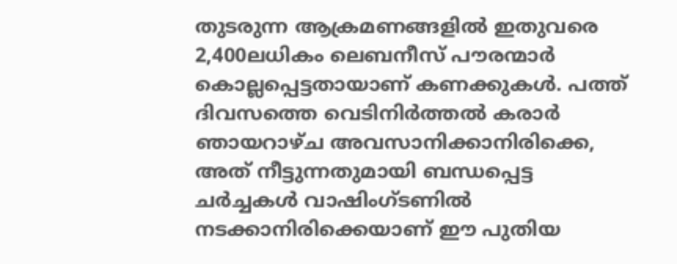തുടരുന്ന ആക്രമണങ്ങളിൽ ഇതുവരെ 2,400ലധികം ലെബനീസ് പൗരന്മാർ കൊല്ലപ്പെട്ടതായാണ് കണക്കുകൾ. പത്ത് ദിവസത്തെ വെടിനിർത്തൽ കരാർ ഞായറാഴ്ച അവസാനിക്കാനിരിക്കെ, അത് നീട്ടുന്നതുമായി ബന്ധപ്പെട്ട ചർച്ചകൾ വാഷിംഗ്ടണിൽ നടക്കാനിരിക്കെയാണ് ഈ പുതിയ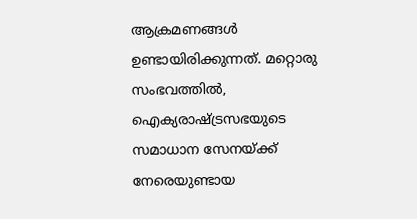ആക്രമണങ്ങൾ ഉണ്ടായിരിക്കുന്നത്. മറ്റൊരു സംഭവത്തിൽ, ഐക്യരാഷ്ട്രസഭയുടെ സമാധാന സേനയ്ക്ക് നേരെയുണ്ടായ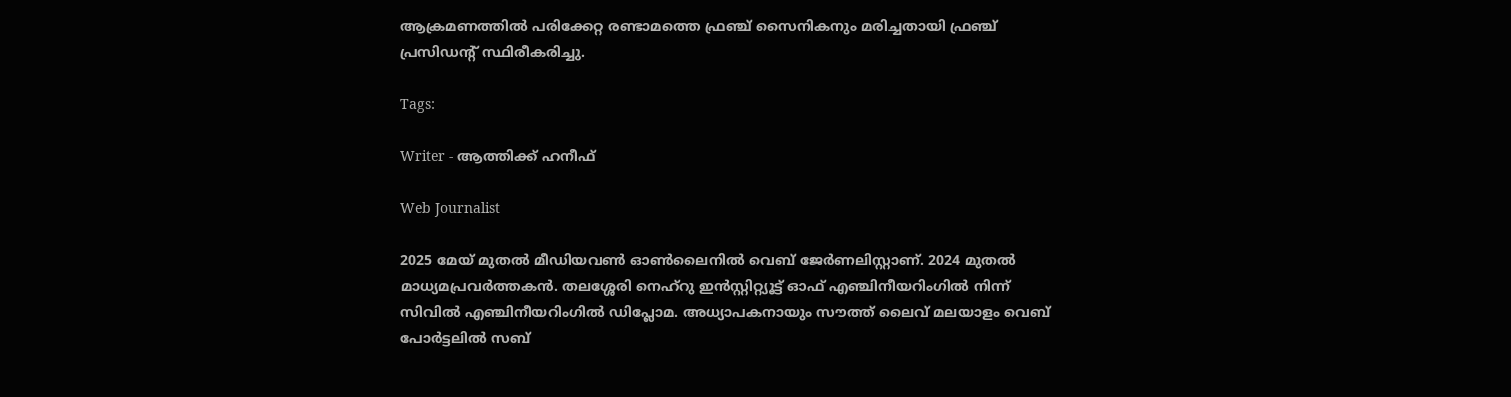ആക്രമണത്തിൽ പരിക്കേറ്റ രണ്ടാമത്തെ ഫ്രഞ്ച് സൈനികനും മരിച്ചതായി ഫ്രഞ്ച് പ്രസിഡന്റ് സ്ഥിരീകരിച്ചു.

Tags:

Writer - ആത്തിക്ക് ഹനീഫ്

Web Journalist

2025 മേയ് മുതൽ മീഡിയവൺ ഓൺലൈനിൽ വെബ് ജേർണലിസ്റ്റാണ്. 2024 മുതൽ മാധ്യമപ്രവർത്തകൻ. തലശ്ശേരി നെഹ്‌റു ഇൻസ്റ്റിറ്റ്യൂട്ട് ഓഫ് എഞ്ചിനീയറിംഗിൽ നിന്ന് സിവിൽ എഞ്ചിനീയറിംഗിൽ ഡിപ്ലോമ. അധ്യാപകനായും സൗത്ത് ലൈവ് മലയാളം വെബ് പോർട്ടലിൽ സബ്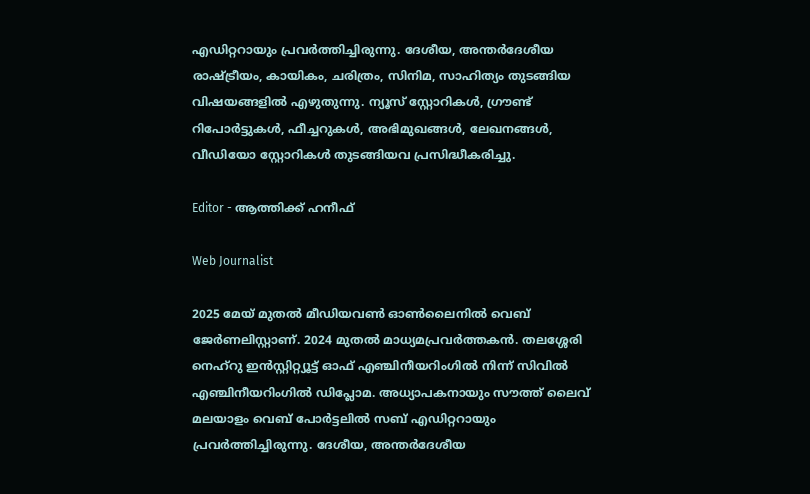എഡിറ്ററായും പ്രവർത്തിച്ചിരുന്നു. ദേശീയ, അന്തർദേശീയ രാഷ്ട്രീയം, കായികം, ചരിത്രം, സിനിമ, സാഹിത്യം തുടങ്ങിയ വിഷയങ്ങളിൽ എഴുതുന്നു. ന്യൂസ് സ്റ്റോറികൾ, ഗ്രൗണ്ട് റിപോർട്ടുകൾ, ഫീച്ചറുകൾ, അഭിമുഖങ്ങൾ, ലേഖനങ്ങൾ, വീഡിയോ സ്റ്റോറികൾ തുടങ്ങിയവ പ്രസിദ്ധീകരിച്ചു.

Editor - ആത്തിക്ക് ഹനീഫ്

Web Journalist

2025 മേയ് മുതൽ മീഡിയവൺ ഓൺലൈനിൽ വെബ് ജേർണലിസ്റ്റാണ്. 2024 മുതൽ മാധ്യമപ്രവർത്തകൻ. തലശ്ശേരി നെഹ്‌റു ഇൻസ്റ്റിറ്റ്യൂട്ട് ഓഫ് എഞ്ചിനീയറിംഗിൽ നിന്ന് സിവിൽ എഞ്ചിനീയറിംഗിൽ ഡിപ്ലോമ. അധ്യാപകനായും സൗത്ത് ലൈവ് മലയാളം വെബ് പോർട്ടലിൽ സബ് എഡിറ്ററായും പ്രവർത്തിച്ചിരുന്നു. ദേശീയ, അന്തർദേശീയ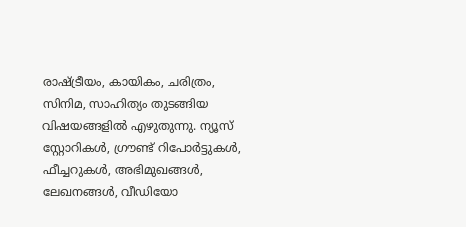രാഷ്ട്രീയം, കായികം, ചരിത്രം, സിനിമ, സാഹിത്യം തുടങ്ങിയ വിഷയങ്ങളിൽ എഴുതുന്നു. ന്യൂസ് സ്റ്റോറികൾ, ഗ്രൗണ്ട് റിപോർട്ടുകൾ, ഫീച്ചറുകൾ, അഭിമുഖങ്ങൾ, ലേഖനങ്ങൾ, വീഡിയോ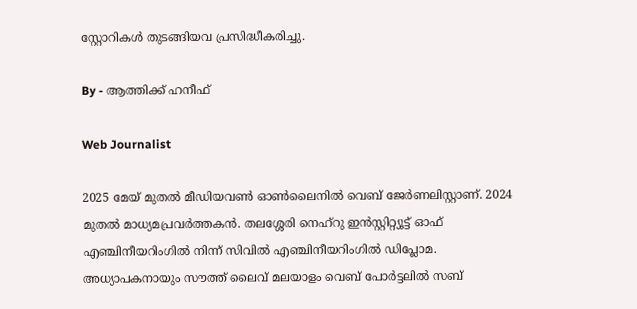സ്റ്റോറികൾ തുടങ്ങിയവ പ്രസിദ്ധീകരിച്ചു.

By - ആത്തിക്ക് ഹനീഫ്

Web Journalist

2025 മേയ് മുതൽ മീഡിയവൺ ഓൺലൈനിൽ വെബ് ജേർണലിസ്റ്റാണ്. 2024 മുതൽ മാധ്യമപ്രവർത്തകൻ. തലശ്ശേരി നെഹ്‌റു ഇൻസ്റ്റിറ്റ്യൂട്ട് ഓഫ് എഞ്ചിനീയറിംഗിൽ നിന്ന് സിവിൽ എഞ്ചിനീയറിംഗിൽ ഡിപ്ലോമ. അധ്യാപകനായും സൗത്ത് ലൈവ് മലയാളം വെബ് പോർട്ടലിൽ സബ്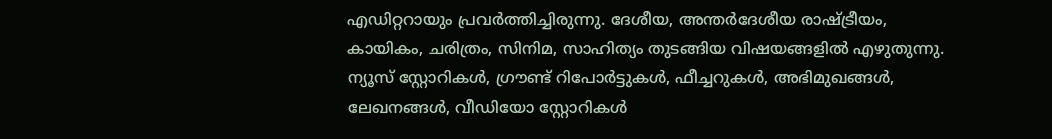എഡിറ്ററായും പ്രവർത്തിച്ചിരുന്നു. ദേശീയ, അന്തർദേശീയ രാഷ്ട്രീയം, കായികം, ചരിത്രം, സിനിമ, സാഹിത്യം തുടങ്ങിയ വിഷയങ്ങളിൽ എഴുതുന്നു. ന്യൂസ് സ്റ്റോറികൾ, ഗ്രൗണ്ട് റിപോർട്ടുകൾ, ഫീച്ചറുകൾ, അഭിമുഖങ്ങൾ, ലേഖനങ്ങൾ, വീഡിയോ സ്റ്റോറികൾ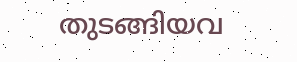തുടങ്ങിയവ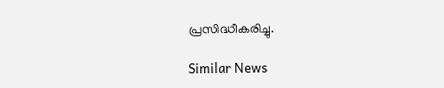പ്രസിദ്ധീകരിച്ചു.

Similar News